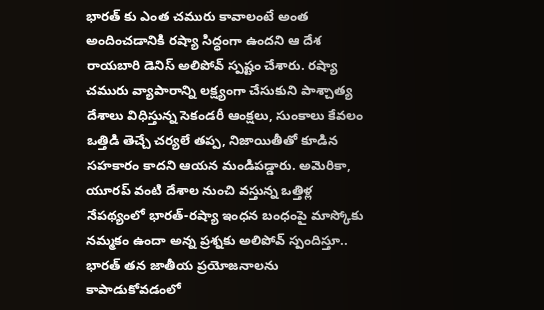భారత్ కు ఎంత చమురు కావాలంటే అంత అందించడానికి రష్యా సిద్ధంగా ఉందని ఆ దేశ రాయబారి డెనిస్ అలిపోవ్ స్పష్టం చేశారు. రష్యా చమురు వ్యాపారాన్ని లక్ష్యంగా చేసుకుని పాశ్చాత్య దేశాలు విధిస్తున్న సెకండరీ ఆంక్షలు, సుంకాలు కేవలం ఒత్తిడి తెచ్చే చర్యలే తప్ప, నిజాయితీతో కూడిన సహకారం కాదని ఆయన మండిపడ్డారు. అమెరికా, యూరప్ వంటి దేశాల నుంచి వస్తున్న ఒత్తిళ్ల నేపథ్యంలో భారత్-రష్యా ఇంధన బంధంపై మాస్కోకు నమ్మకం ఉందా అన్న ప్రశ్నకు అలిపోవ్ స్పందిస్తూ.. భారత్ తన జాతీయ ప్రయోజనాలను కాపాడుకోవడంలో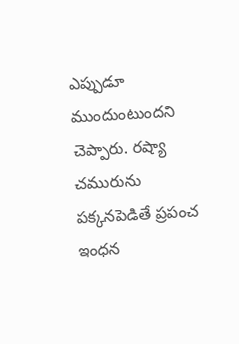ఎప్పుడూ ముందుంటుందని చెప్పారు. రష్యా చమురును పక్కనపెడితే ప్రపంచ ఇంధన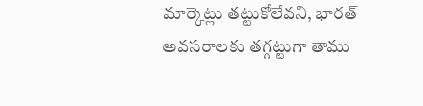మార్కెట్లు తట్టుకోలేవని, భారత్ అవసరాలకు తగ్గట్టుగా తాము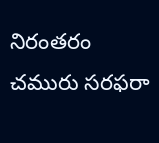నిరంతరం చమురు సరఫరా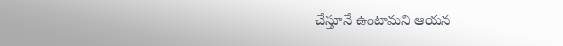చేస్తూనే ఉంటామని ఆయన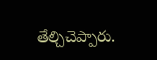తేల్చిచెప్పారు.